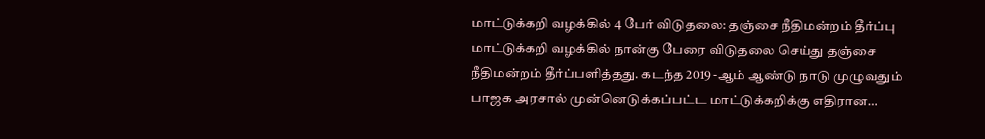மாட்டுக்கறி வழக்கில் 4 பேர் விடுதலை: தஞ்சை நீதிமன்றம் தீர்ப்பு
மாட்டுக்கறி வழக்கில் நான்கு பேரை விடுதலை செய்து தஞ்சை நீதிமன்றம் தீர்ப்பளித்தது. கடந்த 2019 -ஆம் ஆண்டு நாடு முழுவதும் பாஜக அரசால் முன்னெடுக்கப்பட்ட மாட்டுக்கறிக்கு எதிரான…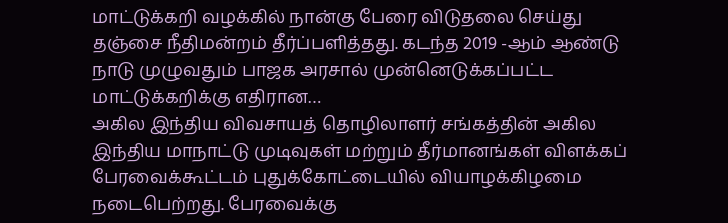மாட்டுக்கறி வழக்கில் நான்கு பேரை விடுதலை செய்து தஞ்சை நீதிமன்றம் தீர்ப்பளித்தது. கடந்த 2019 -ஆம் ஆண்டு நாடு முழுவதும் பாஜக அரசால் முன்னெடுக்கப்பட்ட மாட்டுக்கறிக்கு எதிரான…
அகில இந்திய விவசாயத் தொழிலாளர் சங்கத்தின் அகில இந்திய மாநாட்டு முடிவுகள் மற்றும் தீர்மானங்கள் விளக்கப் பேரவைக்கூட்டம் புதுக்கோட்டையில் வியாழக்கிழமை நடைபெற்றது. பேரவைக்கு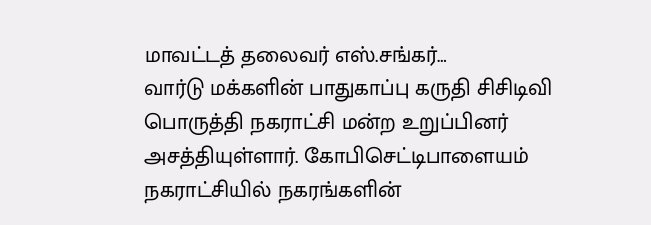மாவட்டத் தலைவர் எஸ்.சங்கர்…
வார்டு மக்களின் பாதுகாப்பு கருதி சிசிடிவி பொருத்தி நகராட்சி மன்ற உறுப்பினர் அசத்தியுள்ளார். கோபிசெட்டிபாளையம் நகராட்சியில் நகரங்களின்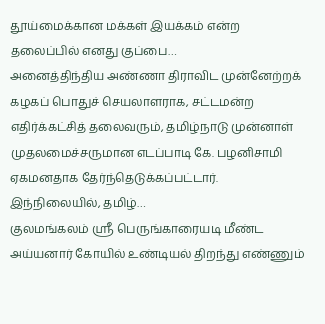தூய்மைக்கான மக்கள் இயக்கம் என்ற தலைப்பில் எனது குப்பை…
அனைத்திந்திய அண்ணா திராவிட முன்னேற்றக் கழகப் பொதுச் செயலாளராக, சட்டமன்ற எதிர்க்கட்சித் தலைவரும், தமிழ்நாடு முன்னாள் முதலமைச்சருமான எடப்பாடி கே. பழனிசாமி ஏகமனதாக தேர்ந்தெடுக்கப்பட்டார். இந்நிலையில், தமிழ்…
குலமங்கலம் ஸ்ரீ பெருங்காரையடி மீண்ட அய்யனார் கோயில் உண்டியல் திறந்து எண்ணும்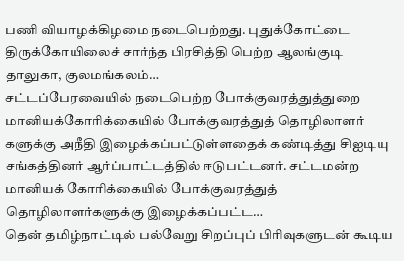பணி வியாழக்கிழமை நடைபெற்றது. புதுக்கோட்டை திருக்கோயிலைச் சார்ந்த பிரசித்தி பெற்ற ஆலங்குடி தாலுகா, குலமங்கலம்…
சட்டப்பேரவையில் நடைபெற்ற போக்குவரத்துத்துறை மானியக்கோரிக்கையில் போக்குவரத்துத் தொழிலாளர் களுக்கு அநீதி இழைக்கப்பட்டுள்ளதைக் கண்டித்து சிஐடியு சங்கத்தினர் ஆர்ப்பாட்டத்தில் ஈடுபட்டனர். சட்டமன்ற மானியக் கோரிக்கையில் போக்குவரத்துத் தொழிலாளர்களுக்கு இழைக்கப்பட்ட…
தென் தமிழ்நாட்டில் பல்வேறு சிறப்புப் பிரிவுகளுடன் கூடிய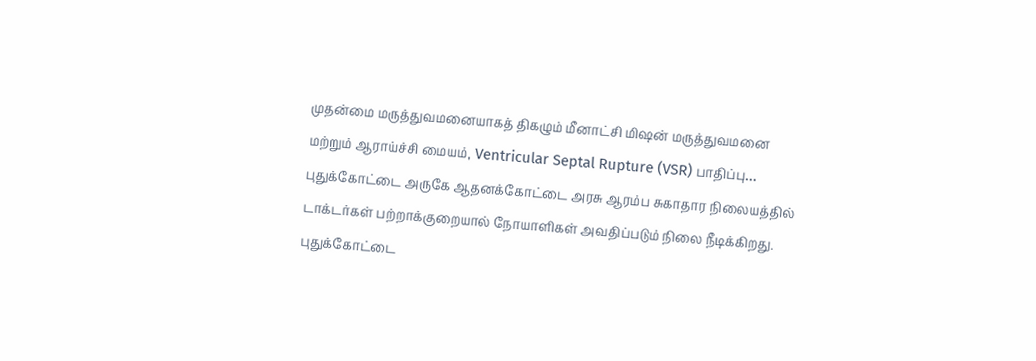முதன்மை மருத்துவமனையாகத் திகழும் மீனாட்சி மிஷன் மருத்துவமனை மற்றும் ஆராய்ச்சி மையம், Ventricular Septal Rupture (VSR) பாதிப்பு…
புதுக்கோட்டை அருகே ஆதனக்கோட்டை அரசு ஆரம்ப சுகாதார நிலையத்தில் டாக்டர்கள் பற்றாக்குறையால் நோயாளிகள் அவதிப்படும் நிலை நீடிக்கிறது. புதுக்கோட்டை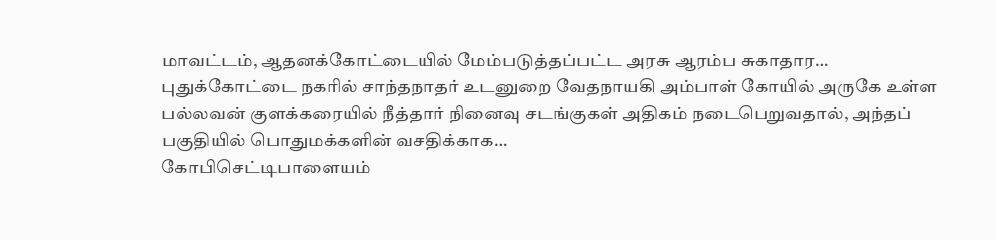மாவட்டம், ஆதனக்கோட்டையில் மேம்படுத்தப்பட்ட அரசு ஆரம்ப சுகாதார…
புதுக்கோட்டை நகரில் சாந்தநாதர் உடனுறை வேதநாயகி அம்பாள் கோயில் அருகே உள்ள பல்லவன் குளக்கரையில் நீத்தார் நினைவு சடங்குகள் அதிகம் நடைபெறுவதால், அந்தப் பகுதியில் பொதுமக்களின் வசதிக்காக…
கோபிசெட்டிபாளையம்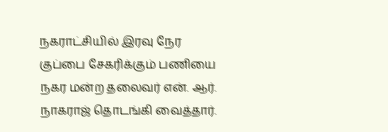நகராட்சியில் இரவு நேர குப்பை சேகரிக்கும் பணியை நகர மன்ற தலைவர் என். ஆர். நாகராஜ் தொடங்கி வைத்தார்.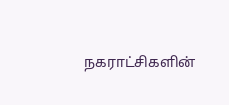நகராட்சிகளின்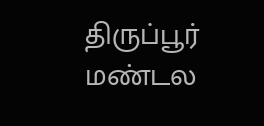திருப்பூர் மண்டல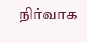நிர்வாக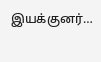இயக்குனர்…